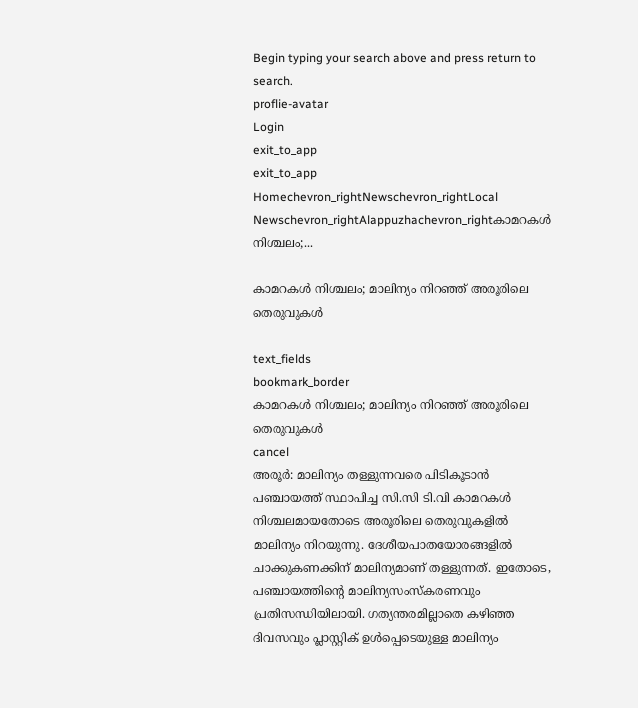Begin typing your search above and press return to search.
proflie-avatar
Login
exit_to_app
exit_to_app
Homechevron_rightNewschevron_rightLocal Newschevron_rightAlappuzhachevron_rightകാമറകൾ നിശ്ചലം;...

കാമറകൾ നിശ്ചലം; മാലിന്യം നിറഞ്ഞ് അരൂരിലെ തെരുവുകൾ

text_fields
bookmark_border
കാമറകൾ നിശ്ചലം; മാലിന്യം നിറഞ്ഞ് അരൂരിലെ തെരുവുകൾ
cancel
അരൂർ: മാലിന്യം തള്ളുന്നവരെ പിടികൂടാൻ പഞ്ചായത്ത് സ്ഥാപിച്ച സി.സി ടി.വി കാമറകൾ നിശ്ചലമായതോടെ അരൂരിലെ തെരുവുകളിൽ മാലിന്യം നിറയുന്നു. ദേശീയപാതയോരങ്ങളിൽ ചാക്കുകണക്കിന് മാലിന്യമാണ് തള്ളുന്നത്. ഇതോടെ, പഞ്ചായത്തിന്‍റെ മാലിന്യസംസ്കരണവും പ്രതിസന്ധിയിലായി. ഗത്യന്തരമില്ലാതെ കഴിഞ്ഞ ദിവസവും പ്ലാസ്റ്റിക് ഉൾപ്പെടെയുള്ള മാലിന്യം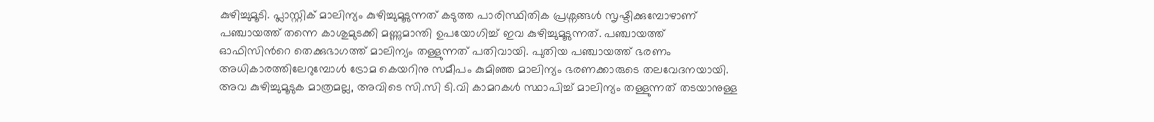കുഴിച്ചുമൂടി. പ്ലാസ്റ്റിക് മാലിന്യം കുഴിച്ചുമൂടുന്നത് കടുത്ത പാരിസ്ഥിതിക പ്രശ്നങ്ങൾ സൃഷ്ടിക്കുമ്പോഴാണ് പഞ്ചായത്ത് തന്നെ കാശുമുടക്കി മണ്ണുമാന്തി ഉപയോഗിച്ച് ഇവ കുഴിച്ചുമൂടുന്നത്. പഞ്ചായത്ത് ഓഫിസിന്‍റെ തെക്കുഭാഗത്ത് മാലിന്യം തള്ളുന്നത് പതിവായി. പുതിയ പഞ്ചായത്ത് ഭരണം അധികാരത്തിലേറുമ്പോൾ ട്രോമ കെയറിനു സമീപം കുമിഞ്ഞ മാലിന്യം ഭരണക്കാരുടെ തലവേദനയായി. അവ കുഴിച്ചുമൂടുക മാത്രമല്ല, അവിടെ സി.സി ടി.വി കാമറകൾ സ്ഥാപിച്ച് മാലിന്യം തള്ളുന്നത് തടയാനുള്ള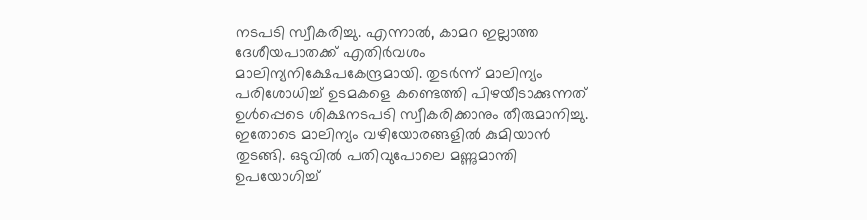നടപടി സ്വീകരിച്ചു. എന്നാൽ, കാമറ ഇല്ലാത്ത ദേശീയപാതക്ക് എതിർവശം മാലിന്യനിക്ഷേപകേന്ദ്രമായി. തുടർന്ന് മാലിന്യം പരിശോധിച്ച് ഉടമകളെ കണ്ടെത്തി പിഴയീടാക്കുന്നത് ഉൾപ്പെടെ ശിക്ഷനടപടി സ്വീകരിക്കാനും തീരുമാനിച്ചു. ഇതോടെ മാലിന്യം വഴിയോരങ്ങളിൽ കുമിയാൻ തുടങ്ങി. ഒടുവിൽ പതിവുപോലെ മണ്ണുമാന്തി ഉപയോഗിച്ച്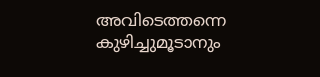അവിടെത്തന്നെ കുഴിച്ചുമൂടാനും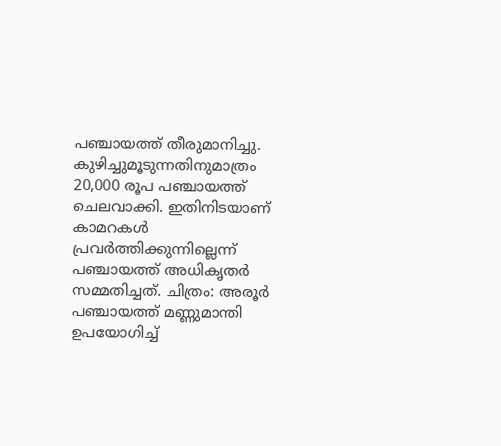പഞ്ചായത്ത് തീരുമാനിച്ചു. കുഴിച്ചുമൂടുന്നതിനുമാത്രം 20,000 രൂപ പഞ്ചായത്ത് ചെലവാക്കി. ഇതിനിടയാണ് കാമറകൾ പ്രവർത്തിക്കുന്നില്ലെന്ന് പഞ്ചായത്ത് അധികൃതർ സമ്മതിച്ചത്. ചിത്രം: അരൂർ പഞ്ചായത്ത് മണ്ണുമാന്തി ഉപയോഗിച്ച്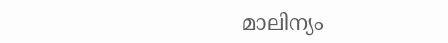മാലിന്യം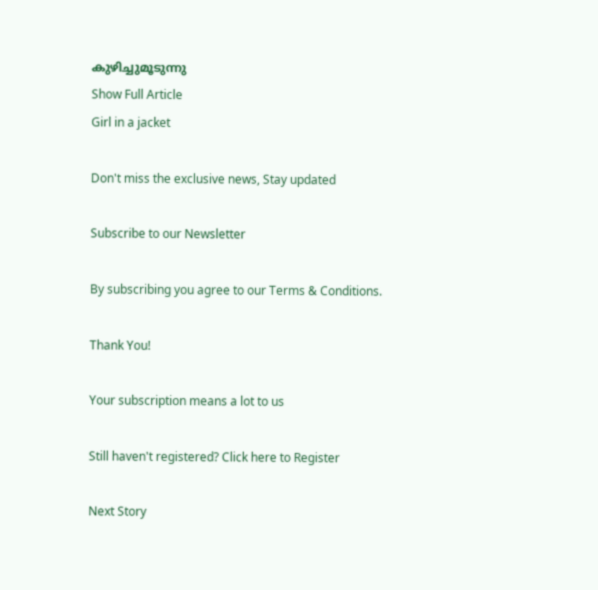കുഴിച്ചുമൂടുന്നു
Show Full Article
Girl in a jacket

Don't miss the exclusive news, Stay updated

Subscribe to our Newsletter

By subscribing you agree to our Terms & Conditions.

Thank You!

Your subscription means a lot to us

Still haven't registered? Click here to Register

Next Story